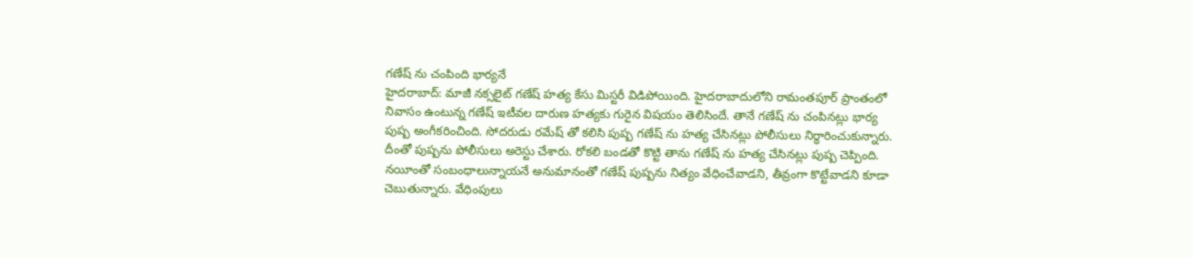గణేష్ ను చంపింది భార్యనే
హైదరాబాద్: మాజీ నక్సలైట్ గణేష్ హత్య కేసు మిస్టరీ విడిపోయింది. హైదరాబాదులోని రామంతపూర్ ప్రాంతంలో నివాసం ఉంటున్న గణేష్ ఇటీవల దారుణ హత్యకు గురైన విషయం తెలిసిందే. తానే గణేష్ ను చంపినట్లు భార్య పుష్ప అంగీకరించింది. సోదరుడు రమేష్ తో కలిసి పుష్ప గణేష్ ను హత్య చేసినట్లు పోలీసులు నిర్ధారించుకున్నారు. దీంతో పుష్పను పోలీసులు అరెస్టు చేశారు. రోకలి బండతో కొట్టి తాను గణేష్ ను హత్య చేసినట్లు పుష్ప చెప్పింది.
నయీంతో సంబంధాలున్నాయనే అనుమానంతో గణేష్ పుష్పను నిత్యం వేధించేవాడని, తీవ్రంగా కొట్టేవాడని కూడా చెబుతున్నారు. వేధింపులు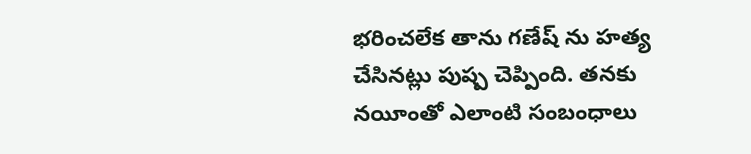భరించలేక తాను గణేష్ ను హత్య చేసినట్లు పుష్ప చెప్పింది. తనకు నయీంతో ఎలాంటి సంబంధాలు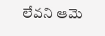లేవని ఆమె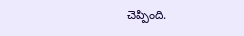చెప్పింది.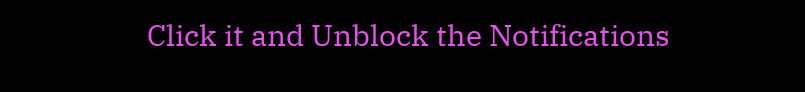Click it and Unblock the Notifications